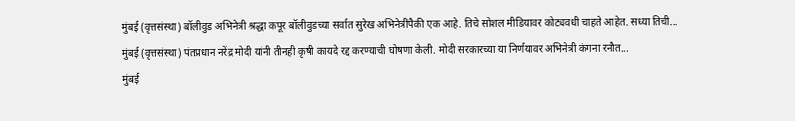मुंबई (वृत्तसंस्था) बॉलीवुड अभिनेत्री श्रद्धा कपूर बॉलीवुडच्या सर्वात सुरेख अभिनेत्रींपैकी एक आहे. तिचे सोशल मीडियावर कोट्यवधी चाहते आहेत. सध्या तिची...
मुंबई (वृत्तसंस्था) पंतप्रधान नरेंद्र मोदी यांनी तीनही कृषी कायदे रद्द करण्याची घोषणा केली. मोदी सरकारच्या या निर्णयावर अभिनेत्री कंगना रनौत...
मुंबई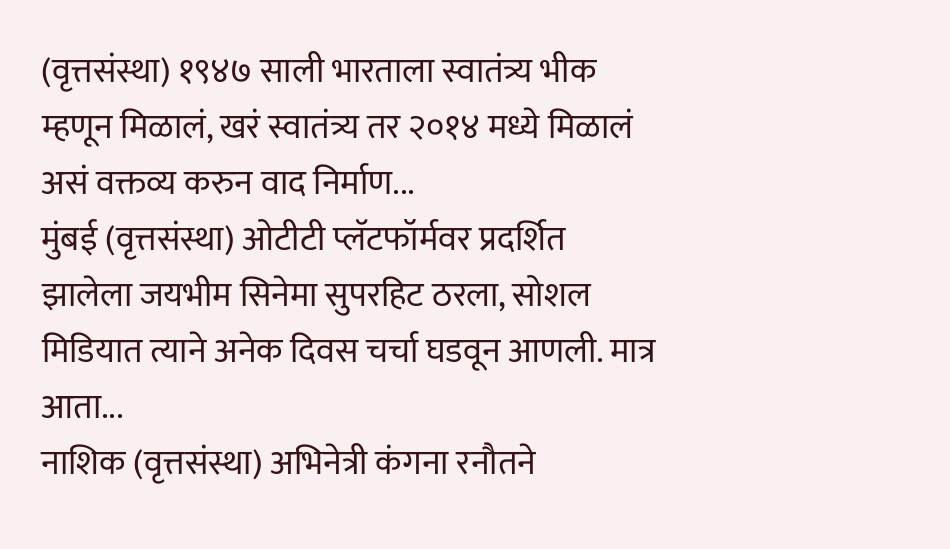(वृत्तसंस्था) १९४७ साली भारताला स्वातंत्र्य भीक म्हणून मिळालं, खरं स्वातंत्र्य तर २०१४ मध्ये मिळालं असं वक्तव्य करुन वाद निर्माण...
मुंबई (वृत्तसंस्था) ओटीटी प्लॅटफॉर्मवर प्रदर्शित झालेला जयभीम सिनेमा सुपरहिट ठरला, सोशल मिडियात त्याने अनेक दिवस चर्चा घडवून आणली. मात्र आता...
नाशिक (वृत्तसंस्था) अभिनेत्री कंगना रनौतने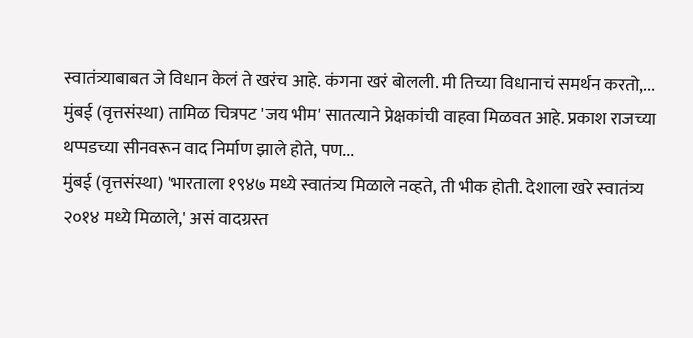स्वातंत्र्याबाबत जे विधान केलं ते खरंच आहे. कंगना खरं बोलली. मी तिच्या विधानाचं समर्थन करतो,...
मुंबई (वृत्तसंस्था) तामिळ चित्रपट 'जय भीम' सातत्याने प्रेक्षकांची वाहवा मिळवत आहे. प्रकाश राजच्या थप्पडच्या सीनवरून वाद निर्माण झाले होते, पण...
मुंबई (वृत्तसंस्था) 'भारताला १९४७ मध्ये स्वातंत्र्य मिळाले नव्हते, ती भीक होती. देशाला खरे स्वातंत्र्य २०१४ मध्ये मिळाले,' असं वादग्रस्त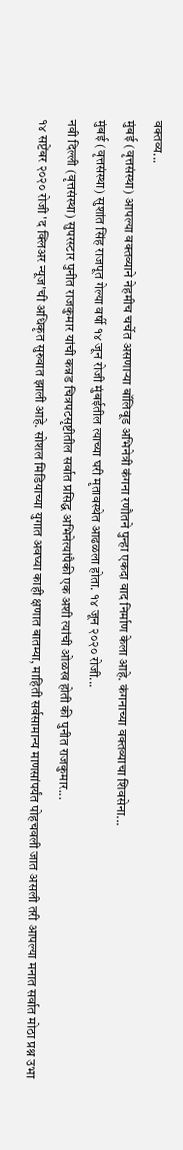वक्तव्य...
मुंबई (वृत्तसंस्था) आपल्या वक्तव्याने नेहमीच चर्चेत असणाऱ्या बॉलिवूड अभिनेत्री कंगना रणौतने पुन्हा एकदा वाद निर्माण केला आहे. कंगनाच्या वक्तव्याचा शिवसेना...
मुंबई (वृत्तसंस्था) सुशांत सिंह राजपूत गेल्या वर्षी १४ जून रोजी मुंबईतील त्याच्या घरी मृतावस्थेत आढळला होता. १४ जून २०२० रोजी...
नवी दिल्ली (वृत्तसंस्था) सुपरस्टार पुनीत राजकुमार यांची कन्नड चित्रपटसृष्टीतील सर्वात प्रसिद्ध अभिनेत्यांपैकी एक अशी त्यांची ओळख होती की पुनीत राजकुमार...
१४ सप्टेंबर २०२० रोजी 'द क्लिअर न्यूज'ची अधिकृत सुरुवात झाली आहे. सोशल मिडियाच्या युगात अवघ्या काही क्षणात बातम्या, माहिती सर्वसामान्य माणसांपर्यंत पोहचवली जात असली तरी आपल्या मनात सर्वात मोठा प्रश्न उभा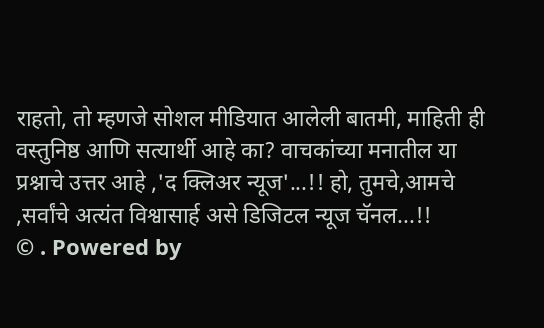राहतो, तो म्हणजे सोशल मीडियात आलेली बातमी, माहिती ही वस्तुनिष्ठ आणि सत्यार्थी आहे का? वाचकांच्या मनातील या प्रश्नाचे उत्तर आहे ,'द क्लिअर न्यूज'...!! हो, तुमचे,आमचे ,सर्वांचे अत्यंत विश्वासार्ह असे डिजिटल न्यूज चॅनल...!!
© . Powered by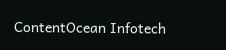ContentOcean Infotech